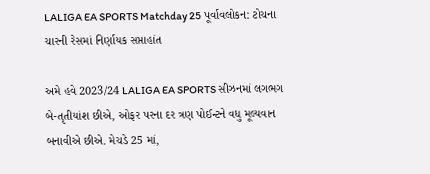LALIGA EA SPORTS Matchday 25 પૂર્વાવલોકન: ટોચના ચારની રેસમાં નિર્ણાયક સપ્તાહાંત

અમે હવે 2023/24 LALIGA EA SPORTS સીઝનમાં લગભગ બે-તૃતીયાંશ છીએ, ઓફર પરના દર ત્રણ પોઈન્ટને વધુ મૂલ્યવાન બનાવીએ છીએ. મેચડે 25 માં,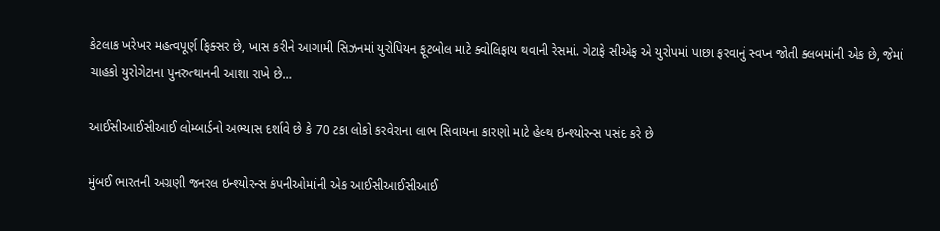કેટલાક ખરેખર મહત્વપૂર્ણ ફિક્સર છે, ખાસ કરીને આગામી સિઝનમાં યુરોપિયન ફૂટબોલ માટે ક્વોલિફાય થવાની રેસમાં. ગેટાફે સીએફ એ યુરોપમાં પાછા ફરવાનું સ્વપ્ન જોતી ક્લબમાંની એક છે, જેમાં ચાહકો યુરોગેટાના પુનરુત્થાનની આશા રાખે છે…

આઈસીઆઈસીઆઈ લોમ્બાર્ડનો અભ્યાસ દર્શાવે છે કે 70 ટકા લોકો કરવેરાના લાભ સિવાયના કારણો માટે હેલ્થ ઇન્શ્યોરન્સ પસંદ કરે છે

મુંબઈ ભારતની અગ્રણી જનરલ ઇન્શ્યોરન્સ કંપનીઓમાંની એક આઈસીઆઈસીઆઈ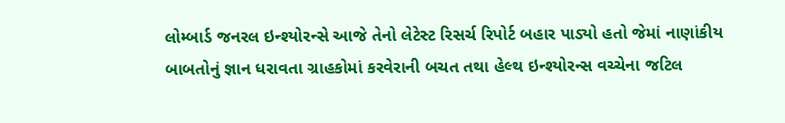લોમ્બાર્ડ જનરલ ઇન્શ્યોરન્સે આજે તેનો લેટેસ્ટ રિસર્ચ રિપોર્ટ બહાર પાડ્યો હતો જેમાં નાણાંકીય બાબતોનું જ્ઞાન ધરાવતા ગ્રાહકોમાં કરવેરાની બચત તથા હેલ્થ ઇન્શ્યોરન્સ વચ્ચેના જટિલ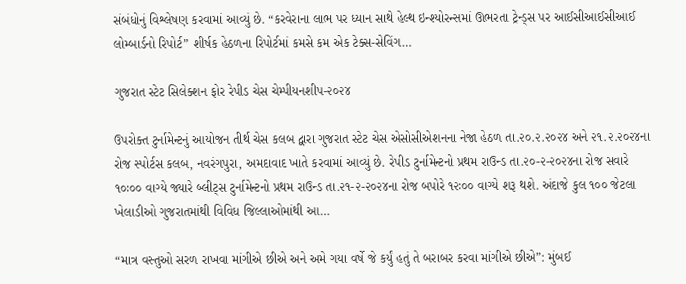સંબંધોનું વિશ્લેષણ કરવામાં આવ્યું છે. “કરવેરાના લાભ પર ધ્યાન સાથે હેલ્થ ઇન્શ્યોરન્સમાં ઊભરતા ટ્રેન્ડ્સ પર આઈસીઆઈસીઆઈ લોમ્બાર્ડનો રિપોર્ટ” શીર્ષક હેઠળના રિપોર્ટમાં કમસે કમ એક ટેક્સ-સેવિંગ…

ગુજરાત સ્ટેટ સિલેક્શન ફોર રેપીડ ચેસ ચેમ્પીયનશીપ-૨૦૨૪

ઉપરોક્ત ટુર્નામેન્ટનું આયોજન તીર્થ ચેસ કલબ દ્વારા ગુજરાત સ્ટેટ ચેસ એસોસીએશનના નેજા હેઠળ તા.૨૦.૨.૨૦૨૪ અને ૨૧.૨.૨૦૨૪ના રોજ સ્પોર્ટસ કલબ, નવરંગપુરા, અમદાવાદ ખાતે કરવામાં આવ્યું છે. રેપીડ ટુર્નામેન્ટનો પ્રથમ રાઉન્ડ તા.૨૦-૨-૨૦૨૪ના રોજ સવારે ૧૦ઃ૦૦ વાગ્યે જ્યારે બ્લીટ્‌સ ટુર્નામેન્ટનો પ્રથમ રાઉન્ડ તા.૨૧-૨-૨૦૨૪ના રોજ બપોરે ૧૨ઃ૦૦ વાગ્યે શરૂ થશે. અંદાજે કુલ ૧૦૦ જેટલા ખેલાડીઓ ગુજરાતમાંથી વિવિધ જિલ્લાઓમાંથી આ…

“માત્ર વસ્તુઓ સરળ રાખવા માંગીએ છીએ અને અમે ગયા વર્ષે જે કર્યું હતું તે બરાબર કરવા માંગીએ છીએ”: મુંબઈ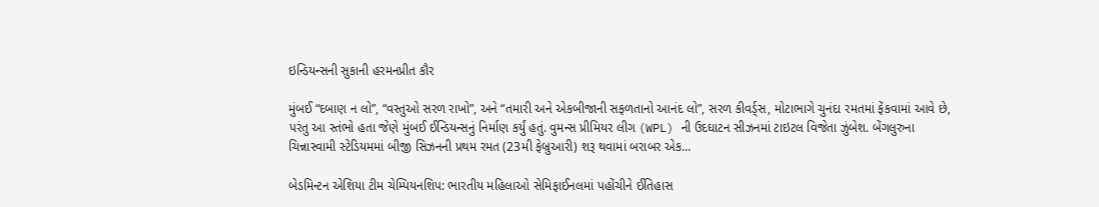ઇન્ડિયન્સની સુકાની હરમનપ્રીત કૌર

મુંબઈ “દબાણ ન લો”, “વસ્તુઓ સરળ રાખો”, અને “તમારી અને એકબીજાની સફળતાનો આનંદ લો”, સરળ કીવર્ડ્સ, મોટાભાગે ચુનંદા રમતમાં ફેંકવામાં આવે છે, પરંતુ આ સ્તંભો હતા જેણે મુંબઈ ઈન્ડિયન્સનું નિર્માણ કર્યું હતું. વુમન્સ પ્રીમિયર લીગ (WPL) ની ઉદઘાટન સીઝનમાં ટાઇટલ વિજેતા ઝુંબેશ. બેંગલુરુના ચિન્નાસ્વામી સ્ટેડિયમમાં બીજી સિઝનની પ્રથમ રમત (23મી ફેબ્રુઆરી) શરૂ થવામાં બરાબર એક…

બેડમિન્ટન એશિયા ટીમ ચેમ્પિયનશિપ: ભારતીય મહિલાઓ સેમિફાઈનલમાં પહોંચીને ઈતિહાસ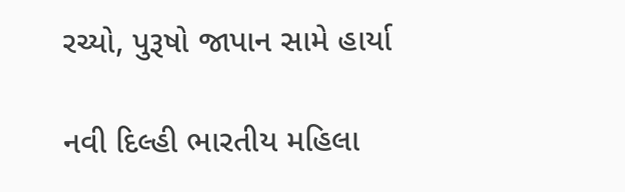રચ્યો, પુરૂષો જાપાન સામે હાર્યા

નવી દિલ્હી ભારતીય મહિલા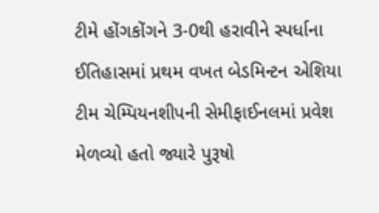ટીમે હોંગકોંગને 3-0થી હરાવીને સ્પર્ધાના ઈતિહાસમાં પ્રથમ વખત બેડમિન્ટન એશિયા ટીમ ચેમ્પિયનશીપની સેમીફાઈનલમાં પ્રવેશ મેળવ્યો હતો જ્યારે પુરૂષો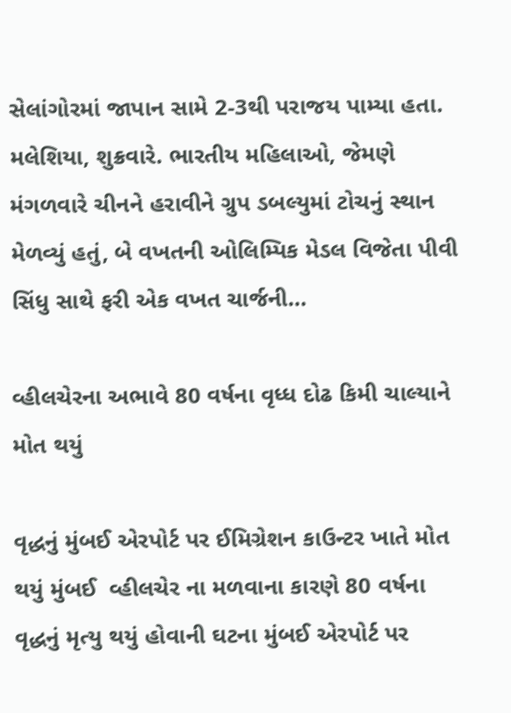સેલાંગોરમાં જાપાન સામે 2-3થી પરાજય પામ્યા હતા. મલેશિયા, શુક્રવારે. ભારતીય મહિલાઓ, જેમણે મંગળવારે ચીનને હરાવીને ગ્રુપ ડબલ્યુમાં ટોચનું સ્થાન મેળવ્યું હતું, બે વખતની ઓલિમ્પિક મેડલ વિજેતા પીવી સિંધુ સાથે ફરી એક વખત ચાર્જની…

વ્હીલચેરના અભાવે 80 વર્ષના વૃધ્ધ દોઢ કિમી ચાલ્યાને મોત થયું

વૃદ્ધનું મુંબઈ એરપોર્ટ પર ઈમિગ્રેશન કાઉન્ટર ખાતે મોત થયું મુંબઈ  વ્હીલચેર ના મળવાના કારણે 80 વર્ષના વૃદ્ધનું મૃત્યુ થયું હોવાની ઘટના મુંબઈ એરપોર્ટ પર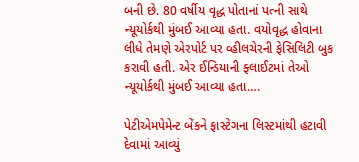બની છે. 80 વર્ષીય વૃદ્ધ પોતાનાં પત્ની સાથે ન્યૂયોર્કથી મુંબઈ આવ્યા હતા. વયોવૃદ્ધ હોવાના લીધે તેમણે એરપોર્ટ પર વ્હીલચેરની ફેસિલિટી બુક કરાવી હતી. એર ઈન્ડિયાની ફ્લાઈટમાં તેઓ ન્યૂયોર્કથી મુંબઈ આવ્યા હતા….

પેટીએમપેમેન્ટ બેંકને ફાસ્ટેગના લિસ્ટમાંથી હટાવી દેવામાં આવ્યું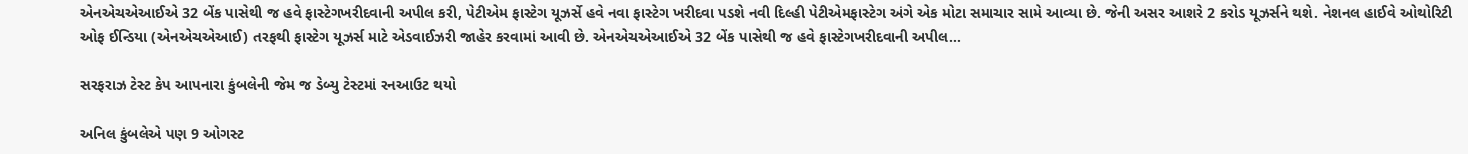એનએચએઆઈએ 32 બેંક પાસેથી જ હવે ફાસ્ટેગખરીદવાની અપીલ કરી, પેટીએમ ફાસ્ટેગ યૂઝર્સે હવે નવા ફાસ્ટેગ ખરીદવા પડશે નવી દિલ્હી પેટીએમફાસ્ટેગ અંગે એક મોટા સમાચાર સામે આવ્યા છે. જેની અસર આશરે 2 કરોડ યૂઝર્સને થશે. નેશનલ હાઈવે ઓથોરિટી ઓફ ઈન્ડિયા (એનએચએઆઈ) તરફથી ફાસ્ટેગ યૂઝર્સ માટે એડવાઈઝરી જાહેર કરવામાં આવી છે. એનએચએઆઈએ 32 બેંક પાસેથી જ હવે ફાસ્ટેગખરીદવાની અપીલ…

સરફરાઝ ટેસ્ટ કેપ આપનારા કુંબલેની જેમ જ ડેબ્યુ ટેસ્ટમાં રનઆઉટ થયો

અનિલ કુંબલેએ પણ 9 ઓગસ્ટ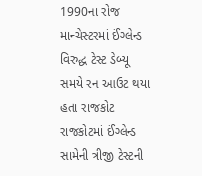1990ના રોજ માન્ચેસ્ટરમાં ઈંગ્લેન્ડ વિરુદ્ધ ટેસ્ટ ડેબ્યૂ સમયે રન આઉટ થયા હતા રાજકોટ રાજકોટમાં ઈંગ્લેન્ડ સામેની ત્રીજી ટેસ્ટની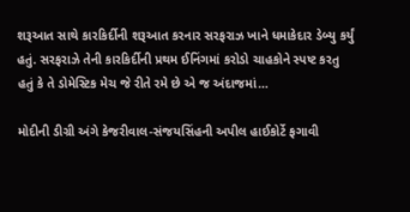શરૂઆત સાથે કારકિર્દીની શરૂઆત કરનાર સરફરાઝ ખાને ધમાકેદાર ડેબ્યુ કર્યું હતું. સરફરાઝે તેની કારકિર્દીની પ્રથમ ઈનિંગમાં કરોડો ચાહકોને સ્પષ્ટ કરતુ હતું કે તે ડોમેસ્ટિક મેચ જે રીતે રમે છે એ જ અંદાજમાં…

મોદીની ડીગ્રી અંગે કેજરીવાલ-સંજયસિંહની અપીલ હાઈકોર્ટે ફગાવી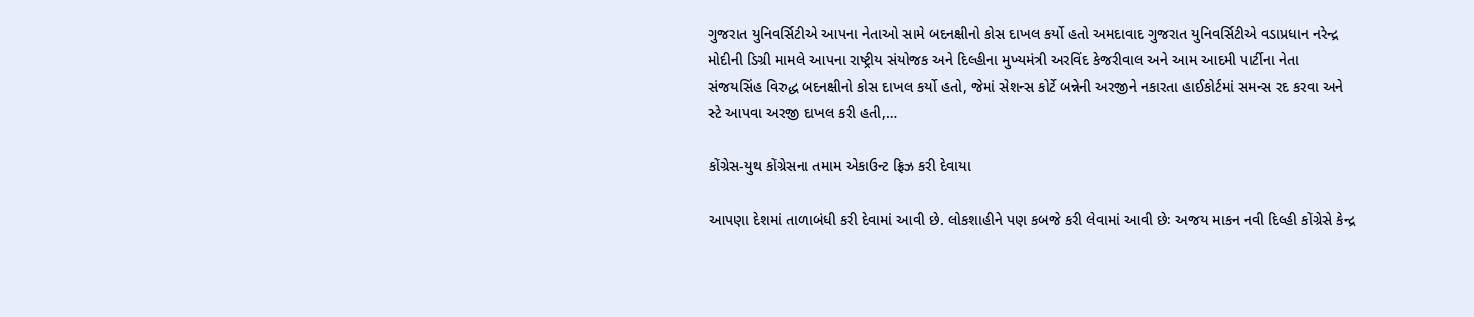ગુજરાત યુનિવર્સિટીએ આપના નેતાઓ સામે બદનક્ષીનો કોસ દાખલ કર્યો હતો અમદાવાદ ગુજરાત યુનિવર્સિટીએ વડાપ્રધાન નરેન્દ્ર મોદીની ડિગ્રી મામલે આપના રાષ્ટ્રીય સંયોજક અને દિલ્હીના મુખ્યમંત્રી અરવિંદ કેજરીવાલ અને આમ આદમી પાર્ટીના નેતા સંજયસિંહ વિરુદ્ધ બદનક્ષીનો કોસ દાખલ કર્યો હતો, જેમાં સેશન્સ કોર્ટે બન્નેની અરજીને નકારતા હાઈકોર્ટમાં સમન્સ રદ કરવા અને સ્ટે આપવા અરજી દાખલ કરી હતી,…

કોંગ્રેસ-યુથ કોંગ્રેસના તમામ એકાઉન્ટ ફ્રિઝ કરી દેવાયા

આપણા દેશમાં તાળાબંધી કરી દેવામાં આવી છે. લોકશાહીને પણ કબજે કરી લેવામાં આવી છેઃ અજય માકન નવી દિલ્હી કોંગ્રેસે કેન્દ્ર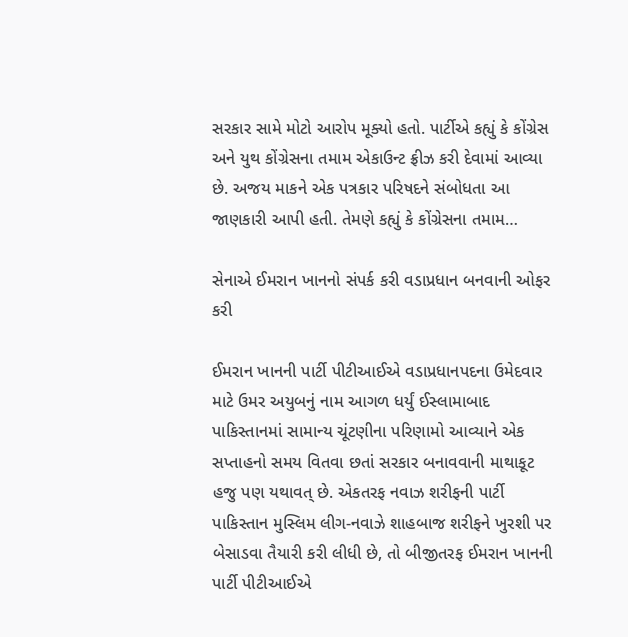સરકાર સામે મોટો આરોપ મૂક્યો હતો. પાર્ટીએ કહ્યું કે કોંગ્રેસ અને યુથ કોંગ્રેસના તમામ એકાઉન્ટ ફ્રીઝ કરી દેવામાં આવ્યા છે. અજય માકને એક પત્રકાર પરિષદને સંબોધતા આ જાણકારી આપી હતી. તેમણે કહ્યું કે કોંગ્રેસના તમામ…

સેનાએ ઈમરાન ખાનનો સંપર્ક કરી વડાપ્રધાન બનવાની ઓફર કરી

ઈમરાન ખાનની પાર્ટી પીટીઆઈએ વડાપ્રધાનપદના ઉમેદવાર માટે ઉમર અયુબનું નામ આગળ ધર્યું ઈસ્લામાબાદ પાકિસ્તાનમાં સામાન્ય ચૂંટણીના પરિણામો આવ્યાને એક સપ્તાહનો સમય વિતવા છતાં સરકાર બનાવવાની માથાકૂટ હજુ પણ યથાવત્ છે. એકતરફ નવાઝ શરીફની પાર્ટી પાકિસ્તાન મુસ્લિમ લીગ-નવાઝે શાહબાજ શરીફને ખુરશી પર બેસાડવા તૈયારી કરી લીધી છે, તો બીજીતરફ ઈમરાન ખાનની પાર્ટી પીટીઆઈએ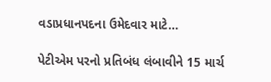વડાપ્રધાનપદના ઉમેદવાર માટે…

પેટીએમ પરનો પ્રતિબંધ લંબાવીને 15 માર્ચ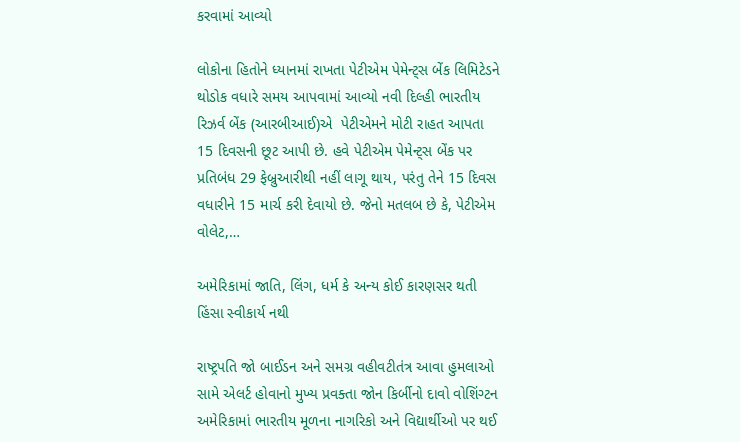કરવામાં આવ્યો

લોકોના હિતોને ધ્યાનમાં રાખતા પેટીએમ પેમેન્ટ્સ બેંક લિમિટેડને થોડોક વધારે સમય આપવામાં આવ્યો નવી દિલ્હી ભારતીય રિઝર્વ બેંક (આરબીઆઈ)એ  પેટીએમને મોટી રાહત આપતા 15 દિવસની છૂટ આપી છે. હવે પેટીએમ પેમેન્ટ્સ બેંક પર પ્રતિબંધ 29 ફેબ્રુઆરીથી નહીં લાગૂ થાય, પરંતુ તેને 15 દિવસ વધારીને 15 માર્ચ કરી દેવાયો છે. જેનો મતલબ છે કે, પેટીએમ વોલેટ,…

અમેરિકામાં જાતિ, લિંગ, ધર્મ કે અન્ય કોઈ કારણસર થતી હિંસા સ્વીકાર્ય નથી

રાષ્ટ્રપતિ જો બાઈડન અને સમગ્ર વહીવટીતંત્ર આવા હુમલાઓ સામે એલર્ટ હોવાનો મુખ્ય પ્રવક્તા જોન કિર્બીનો દાવો વોશિંગ્ટન અમેરિકામાં ભારતીય મૂળના નાગરિકો અને વિદ્યાર્થીઓ પર થઈ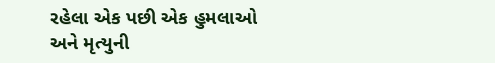રહેલા એક પછી એક હુમલાઓ અને મૃત્યુની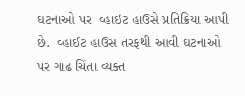ઘટનાઓ પર  વ્હાઇટ હાઉસે પ્રતિક્રિયા આપી છે.  વ્હાઈટ હાઉસ તરફથી આવી ઘટનાઓ પર ગાઢ ચિંતા વ્યક્ત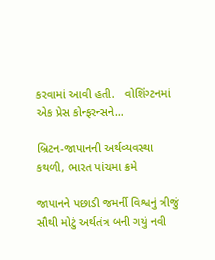કરવામાં આવી હતી.   વોશિંગ્ટનમાં એક પ્રેસ કોન્ફરન્સને…

બ્રિટન-જાપાનની અર્થવ્યવસ્થા કથળી, ભારત પાંચમા ક્રમે

જાપાનને પછાડી જમર્ની વિશ્વનું ત્રીજું સૌથી મોટું અર્થતંત્ર બની ગયું નવી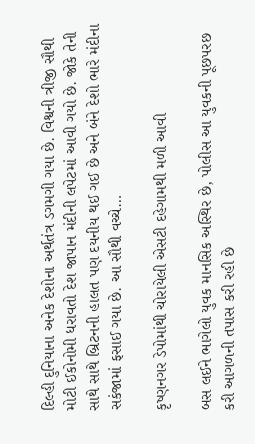દિલ્હી દુનિયાના અનેક દેશોના અર્થતંત્ર ડગમગી ગયા છે. વિશ્વની ત્રીજી સૌથી મોટી ઈકોનોમી ધરાવતો દેશ જાપાન મંદીની લપેટમાં આવી ગયો છે. જોકે તેની સાથે સાથે બ્રિટનની હાલત પણ દયનીય થઈ ગઈ છે અને બંને દેશો ભારે મંદીના સકંજામાં ફસાઈ ગયા છે. આ સૌથી વચ્ચે…

કૃષ્ણનગર ડેપોમાંથી ચોરાયેલી એસટી દહેગામથી મળી આવી

બસ લઈને ભાગેલો યુવક માનસિક અસ્થિર છે, પોલીસ આ યુવકની પૂછપરછ કરી આગળની તપાસ કરી રહી છે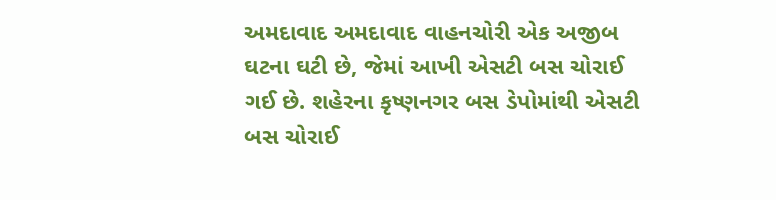અમદાવાદ અમદાવાદ વાહનચોરી એક અજીબ ઘટના ઘટી છે, જેમાં આખી એસટી બસ ચોરાઈ ગઈ છે. શહેરના કૃષ્ણનગર બસ ડેપોમાંથી એસટી બસ ચોરાઈ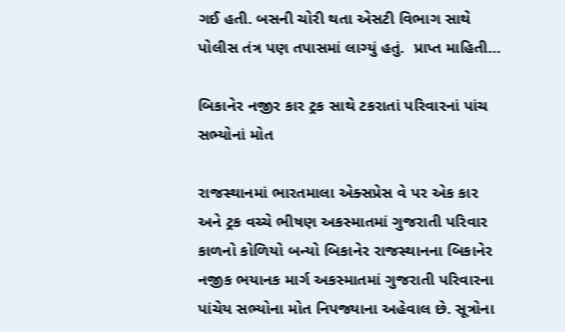ગઈ હતી. બસની ચોરી થતા એસટી વિભાગ સાથે પોલીસ તંત્ર પણ તપાસમાં લાગ્યું હતું.  પ્રાપ્ત માહિતી…

બિકાનેર નજીર કાર ટ્રક સાથે ટકરાતાં પરિવારનાં પાંચ સભ્યોનાં મોત

રાજસ્થાનમાં ભારતમાલા એક્સપ્રેસ વે પર એક કાર અને ટ્રક વચ્ચે ભીષણ અકસ્માતમાં ગુજરાતી પરિવાર કાળનો કોળિયો બન્યો બિકાનેર રાજસ્થાનના બિકાનેર નજીક ભયાનક માર્ગ અકસ્માતમાં ગુજરાતી પરિવારના પાંચેય સભ્યોના મોત નિપજ્યાના અહેવાલ છે. સૂત્રોના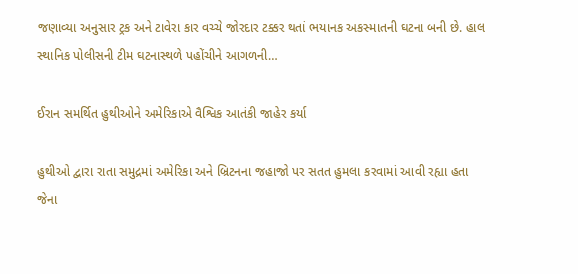જણાવ્યા અનુસાર ટ્રક અને ટાવેરા કાર વચ્ચે જોરદાર ટક્કર થતાં ભયાનક અકસ્માતની ઘટના બની છે. હાલ સ્થાનિક પોલીસની ટીમ ઘટનાસ્થળે પહોંચીને આગળની…

ઈરાન સમર્થિત હુથીઓને અમેરિકાએ વૈશ્વિક આતંકી જાહેર કર્યા

હુથીઓ દ્વારા રાતા સમુદ્રમાં અમેરિકા અને બ્રિટનના જહાજો પર સતત હુમલા કરવામાં આવી રહ્યા હતા જેના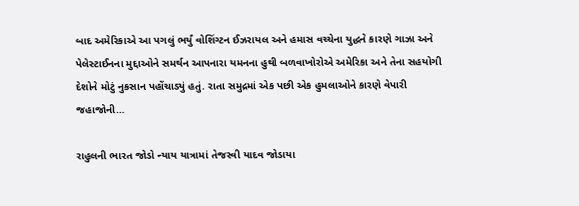બાદ અમેરિકાએ આ પગલું ભર્યું વોશિંગ્ટન ઈઝરાયલ અને હમાસ વચ્ચેના યુદ્ધને કારણે ગાઝા અને પેલેસ્ટાઈનના મુદ્દાઓને સમર્થન આપનારા યમનના હુથી બળવાખોરોએ અમેરિકા અને તેના સહયોગી દેશોને મોટું નુકસાન પહોંચાડ્યું હતું. રાતા સમુદ્રમાં એક પછી એક હુમલાઓને કારણે વેપારી જહાજોની…

રાહુલની ભારત જોડો ન્યાય યાત્રામાં તેજસ્વી યાદવ જોડાયા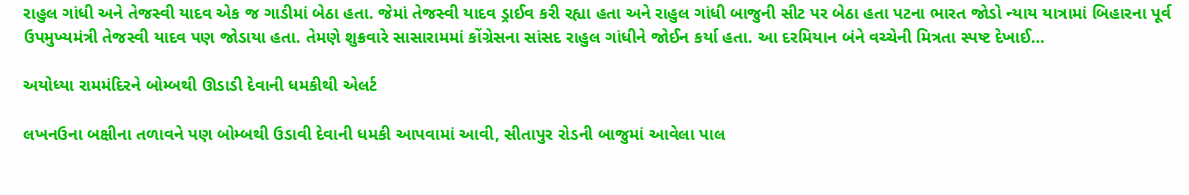રાહુલ ગાંધી અને તેજસ્વી યાદવ એક જ ગાડીમાં બેઠા હતા. જેમાં તેજસ્વી યાદવ ડ્રાઈવ કરી રહ્યા હતા અને રાહુલ ગાંધી બાજુની સીટ પર બેઠા હતા પટના ભારત જોડો ન્યાય યાત્રામાં બિહારના પૂર્વ ઉપમુખ્યમંત્રી તેજસ્વી યાદવ પણ જોડાયા હતા. તેમણે શુક્રવારે સાસારામમાં કોંગ્રેસના સાંસદ રાહુલ ગાંધીને જોઈન કર્યા હતા. આ દરમિયાન બંને વચ્ચેની મિત્રતા સ્પષ્ટ દેખાઈ…

અયોધ્યા રામમંદિરને બોમ્બથી ઊડાડી દેવાની ધમકીથી એલર્ટ

લખનઉના બક્ષીના તળાવને પણ બોમ્બથી ઉડાવી દેવાની ધમકી આપવામાં આવી, સીતાપુર રોડની બાજુમાં આવેલા પાલ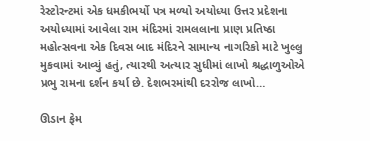રેસ્ટોરન્ટમાં એક ધમકીભર્યો પત્ર મળ્યો અયોધ્યા ઉત્તર પ્રદેશના અયોધ્યામાં આવેલા રામ મંદિરમાં રામલલાના પ્રાણ પ્રતિષ્ઠા મહોત્સવના એક દિવસ બાદ મંદિરને સામાન્ય નાગરિકો માટે ખુલ્લુ મુકવામાં આવ્યું હતું, ત્યારથી અત્યાર સુધીમાં લાખો શ્રદ્ધાળુઓએ પ્રભુ રામના દર્શન કર્યા છે. દેશભરમાંથી દરરોજ લાખો…

ઊડાન ફેમ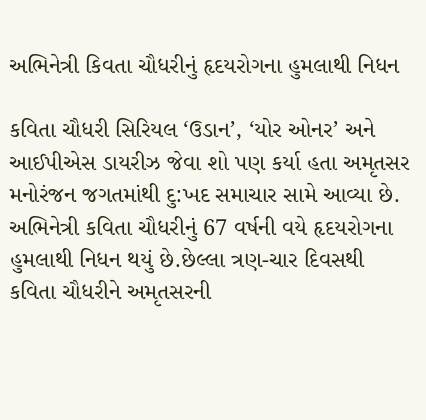અભિનેત્રી કિવતા ચૌધરીનું હૃદયરોગના હુમલાથી નિધન

કવિતા ચૌધરી સિરિયલ ‘ઉડાન’, ‘યોર ઓનર’ અને આઈપીએસ ડાયરીઝ જેવા શો પણ કર્યા હતા અમૃતસર  મનોરંજન જગતમાંથી દુ:ખદ સમાચાર સામે આવ્યા છે. અભિનેત્રી કવિતા ચૌધરીનું 67 વર્ષની વયે હૃદયરોગના હુમલાથી નિધન થયું છે.છેલ્લા ત્રણ-ચાર દિવસથી કવિતા ચૌધરીને અમૃતસરની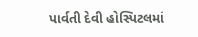પાર્વતી દેવી હોસ્પિટલમાં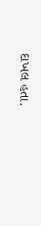દાખલ હતા.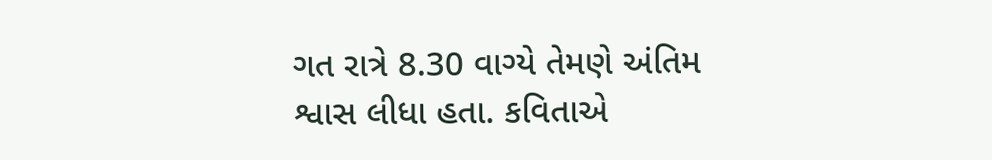ગત રાત્રે 8.30 વાગ્યે તેમણે અંતિમ શ્વાસ લીધા હતા. કવિતાએ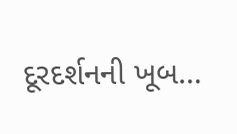દૂરદર્શનની ખૂબ…